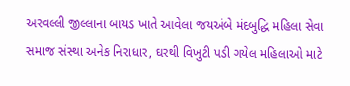અરવલ્લી જીલ્લાના બાયડ ખાતે આવેલા જયઅંબે મંદબુદ્ધિ મહિલા સેવા સમાજ સંસ્થા અનેક નિરાધાર, ઘરથી વિખુટી પડી ગયેલ મહિલાઓ માટે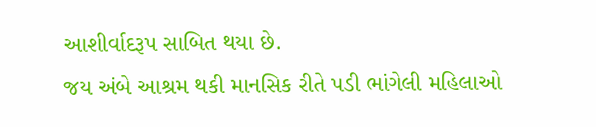આશીર્વાદરૂપ સાબિત થયા છે.
જય અંબે આશ્રમ થકી માનસિક રીતે પડી ભાંગેલી મહિલાઓ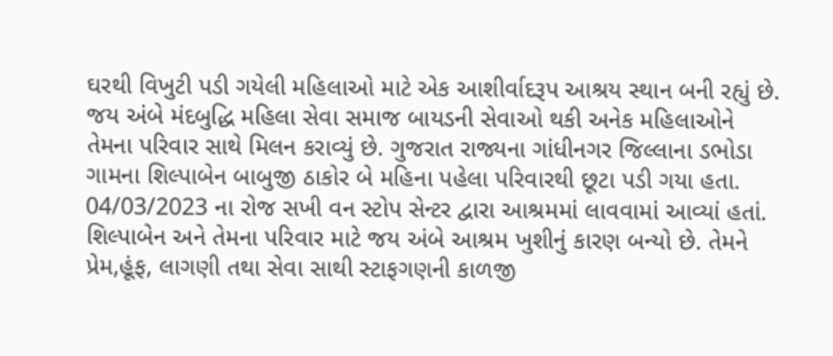ઘરથી વિખુટી પડી ગયેલી મહિલાઓ માટે એક આશીર્વાદરૂપ આશ્રય સ્થાન બની રહ્યું છે. જય અંબે મંદબુદ્ધિ મહિલા સેવા સમાજ બાયડની સેવાઓ થકી અનેક મહિલાઓને તેમના પરિવાર સાથે મિલન કરાવ્યું છે. ગુજરાત રાજ્યના ગાંધીનગર જિલ્લાના ડભોડા ગામના શિલ્પાબેન બાબુજી ઠાકોર બે મહિના પહેલા પરિવારથી છૂટા પડી ગયા હતા.
04/03/2023 ના રોજ સખી વન સ્ટોપ સેન્ટર દ્વારા આશ્રમમાં લાવવામાં આવ્યાં હતાં. શિલ્પાબેન અને તેમના પરિવાર માટે જય અંબે આશ્રમ ખુશીનું કારણ બન્યો છે. તેમને પ્રેમ,હૂંફ, લાગણી તથા સેવા સાથી સ્ટાફગણની કાળજી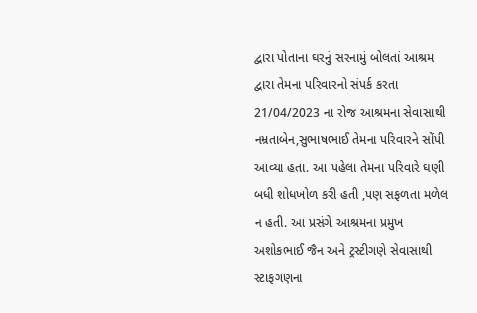દ્વારા પોતાના ઘરનું સરનામું બોલતાં આશ્રમ દ્વારા તેમના પરિવારનો સંપર્ક કરતા 21/04/2023 ના રોજ આશ્રમના સેવાસાથી નમ્રતાબેન,સુભાષભાઈ તેમના પરિવારને સોંપી આવ્યા હતા. આ પહેલા તેમના પરિવારે ઘણી બધી શોધખોળ કરી હતી ,પણ સફળતા મળેલ ન હતી. આ પ્રસંગે આશ્રમના પ્રમુખ અશોકભાઈ જૈન અને ટ્રસ્ટીગણે સેવાસાથી સ્ટાફગણના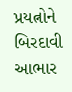પ્રયત્નોને બિરદાવી આભાર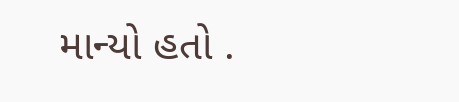માન્યો હતો .